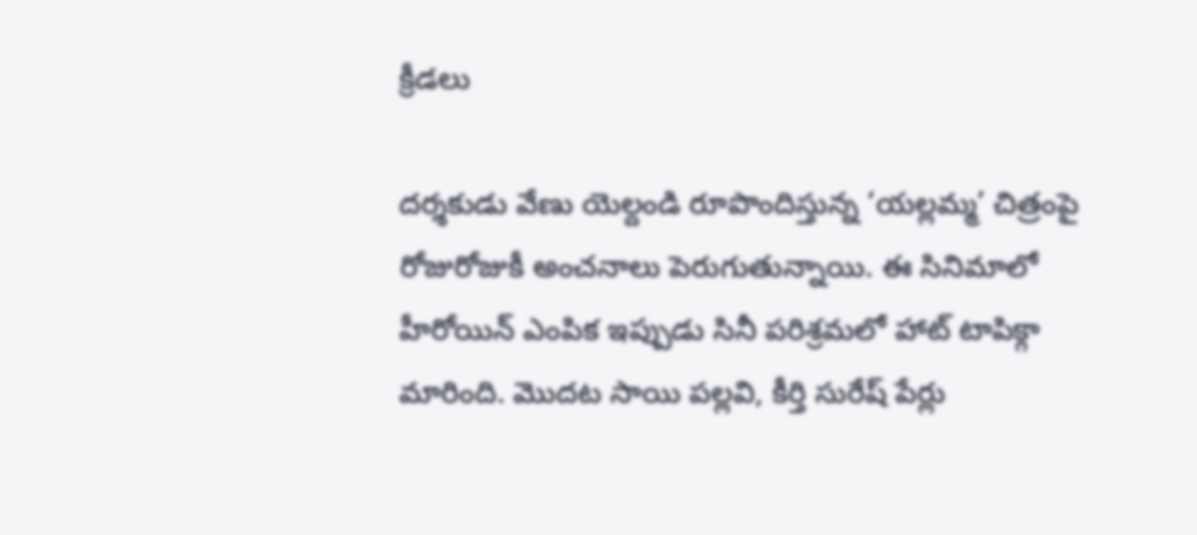క్రీడలు

దర్శకుడు వేణు యెల్దండి రూపొందిస్తున్న ‘యల్లమ్మ’ చిత్రంపై రోజురోజుకీ అంచనాలు పెరుగుతున్నాయి. ఈ సినిమాలో హీరోయిన్ ఎంపిక ఇప్పుడు సినీ పరిశ్రమలో హాట్ టాపిక్గా మారింది. మొదట సాయి పల్లవి, కీర్తి సురేష్ పేర్లు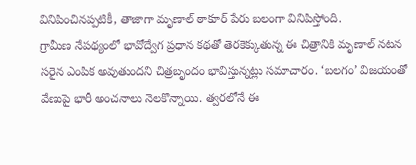వినిపించినప్పటికీ, తాజాగా మృణాల్ ఠాకూర్ పేరు బలంగా వినిపిస్తోంది.
గ్రామీణ నేపథ్యంలో భావోద్వేగ ప్రధాన కథతో తెరకెక్కుతున్న ఈ చిత్రానికి మృణాల్ నటన సరైన ఎంపిక అవుతుందని చిత్రబృందం భావిస్తున్నట్లు సమాచారం. ‘బలగం’ విజయంతో వేణుపై భారీ అంచనాలు నెలకొన్నాయి. త్వరలోనే ఈ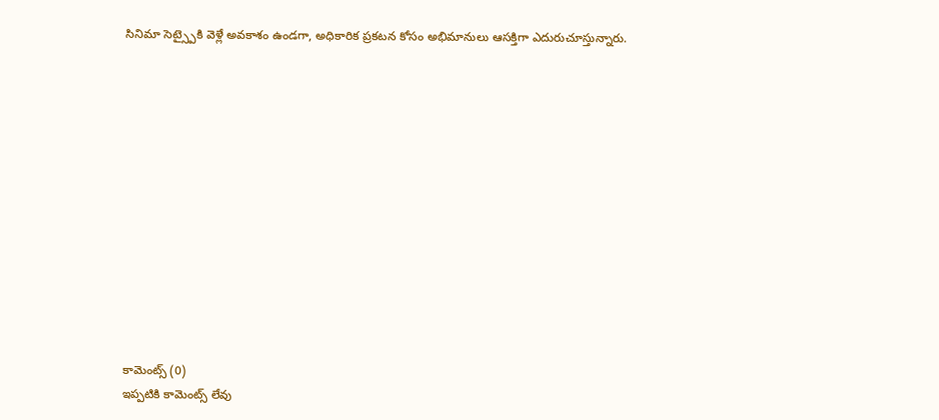సినిమా సెట్స్పైకి వెళ్లే అవకాశం ఉండగా, అధికారిక ప్రకటన కోసం అభిమానులు ఆసక్తిగా ఎదురుచూస్తున్నారు.













కామెంట్స్ (0)
ఇప్పటికి కామెంట్స్ లేవు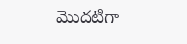మొదటిగా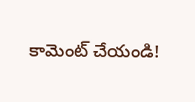కామెంట్ చేయండి!